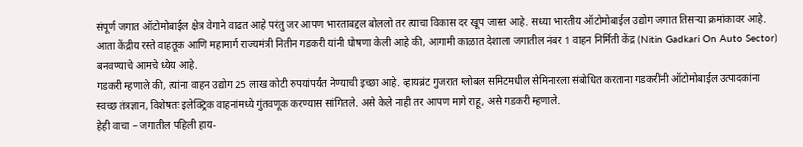संपूर्ण जगात ऑटोमोबाईल क्षेत्र वेगाने वाढत आहे परंतु जर आपण भारताबद्दल बोललो तर त्याचा विकास दर खूप जास्त आहे. सध्या भारतीय ऑटोमोबाईल उद्योग जगात तिसऱ्या क्रमांकावर आहे. आता केंद्रीय रस्ते वाहतूक आणि महामार्ग राज्यमंत्री नितीन गडकरी यांनी घोषणा केली आहे की, आगामी काळात देशाला जगातील नंबर 1 वाहन निर्मिती केंद्र (Nitin Gadkari On Auto Sector) बनवण्याचे आमचे ध्येय आहे.
गडकरी म्हणाले की, त्यांना वाहन उद्योग 25 लाख कोटी रुपयांपर्यंत नेण्याची इच्छा आहे. व्हायब्रंट गुजरात ग्लोबल समिटमधील सेमिनारला संबोधित करताना गडकरींनी ऑटोमोबाईल उत्पादकांना स्वच्छ तंत्रज्ञान, विशेषतः इलेक्ट्रिक वाहनांमध्ये गुंतवणूक करण्यास सांगितले. असे केले नाही तर आपण मागे राहू, असे गडकरी म्हणाले.
हेही वाचा – जगातील पहिली हाय-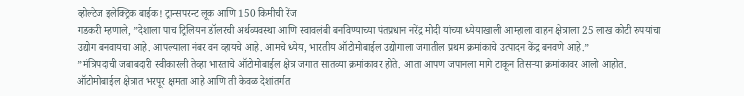व्होल्टेज इलेक्ट्रिक बाईक! ट्रान्सपरन्ट लूक आणि 150 किमीची रेंज
गडकरी म्हणाले, ”देशाला पाच ट्रिलियन डॉलरची अर्थव्यवस्था आणि स्वावलंबी बनविण्याच्या पंतप्रधान नरेंद्र मोदी यांच्या ध्येयाखाली आम्हाला वाहन क्षेत्राला 25 लाख कोटी रुपयांचा उद्योग बनवायचा आहे. आपल्याला नंबर वन व्हायचे आहे. आमचे ध्येय, भारतीय ऑटोमोबाईल उद्योगाला जगातील प्रथम क्रमांकाचे उत्पादन केंद्र बनवणे आहे.”
”मंत्रिपदाची जबाबदारी स्वीकारली तेव्हा भारताचे ऑटोमोबाईल क्षेत्र जगात सातव्या क्रमांकावर होते. आता आपण जपानला मागे टाकून तिसऱ्या क्रमांकावर आलो आहोत. ऑटोमोबाईल क्षेत्रात भरपूर क्षमता आहे आणि ती केवळ देशांतर्गत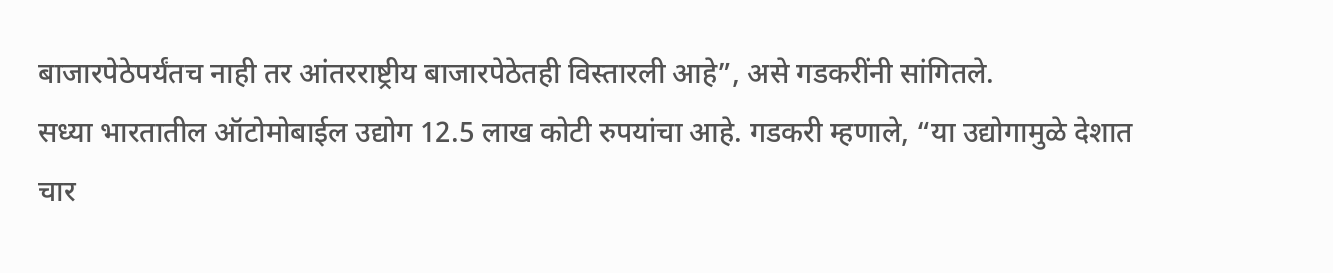बाजारपेठेपर्यंतच नाही तर आंतरराष्ट्रीय बाजारपेठेतही विस्तारली आहे”, असे गडकरींनी सांगितले.
सध्या भारतातील ऑटोमोबाईल उद्योग 12.5 लाख कोटी रुपयांचा आहे. गडकरी म्हणाले, “या उद्योगामुळे देशात चार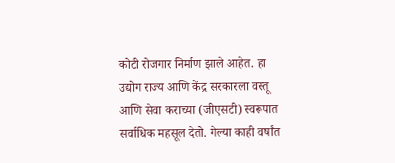कोटी रोजगार निर्माण झाले आहेत. हा उद्योग राज्य आणि केंद्र सरकारला वस्तू आणि सेवा कराच्या (जीएसटी) स्वरूपात सर्वाधिक महसूल देतो. गेल्या काही वर्षांत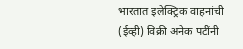भारतात इलेक्ट्रिक वाहनांची (ईव्ही) विक्री अनेक पटींनी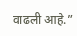वाढली आहे.”